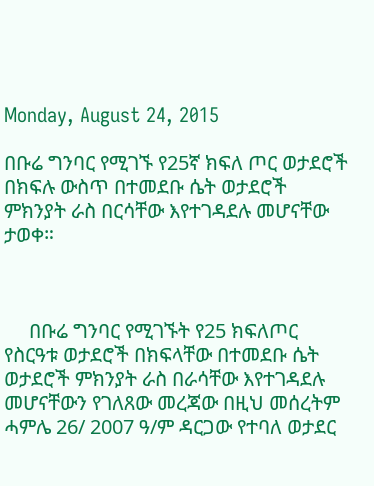Monday, August 24, 2015

በቡሬ ግንባር የሚገኙ የ25ኛ ክፍለ ጦር ወታደሮች በክፍሉ ውስጥ በተመደቡ ሴት ወታደሮች ምክንያት ራስ በርሳቸው እየተገዳደሉ መሆናቸው ታወቀ።



     በቡሬ ግንባር የሚገኙት የ25 ክፍለጦር የስርዓቱ ወታደሮች በክፍላቸው በተመደቡ ሴት ወታደሮች ምክንያት ራስ በራሳቸው እየተገዳደሉ መሆናቸውን የገለጸው መረጃው በዚህ መሰረትም ሓምሌ 26/ 2007 ዓ/ም ዳርጋው የተባለ ወታደር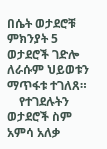በሴት ወታደሮቹ ምክንያት 5 ወታደሮች ገድሎ ለራሱም ህይወቱን ማጥፋቱ ተገለጸ።
    የተገደሉትን ወታደሮች ስም አምሳ አለቃ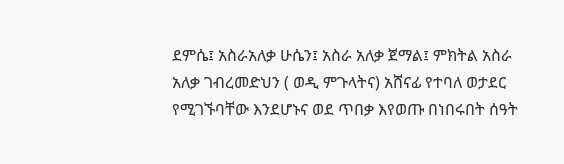ደምሴ፤ አስራአለቃ ሁሴን፤ አስራ አለቃ ጀማል፤ ምክትል አስራ አለቃ ገብረመድህን ( ወዲ ምጉላትና) አሸናፊ የተባለ ወታደር የሚገኙባቸው እንደሆኑና ወደ ጥበቃ እየወጡ በነበሩበት ሰዓት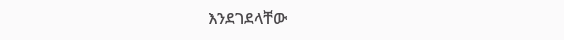እንደገደላቸው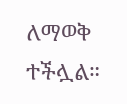ለማወቅ ተችሏል።